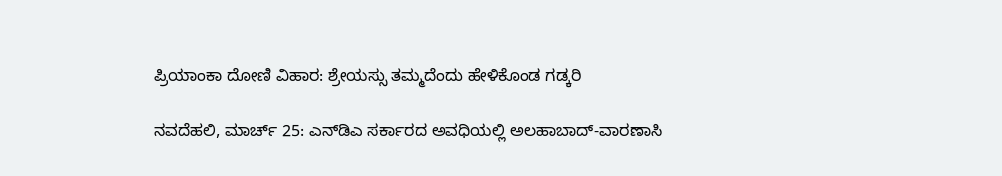ಪ್ರಿಯಾಂಕಾ ದೋಣಿ ವಿಹಾರ: ಶ್ರೇಯಸ್ಸು ತಮ್ಮದೆಂದು ಹೇಳಿಕೊಂಡ ಗಡ್ಕರಿ

ನವದೆಹಲಿ, ಮಾರ್ಚ್ 25: ಎನ್‌ಡಿಎ ಸರ್ಕಾರದ ಅವಧಿಯಲ್ಲಿ ಅಲಹಾಬಾದ್-ವಾರಣಾಸಿ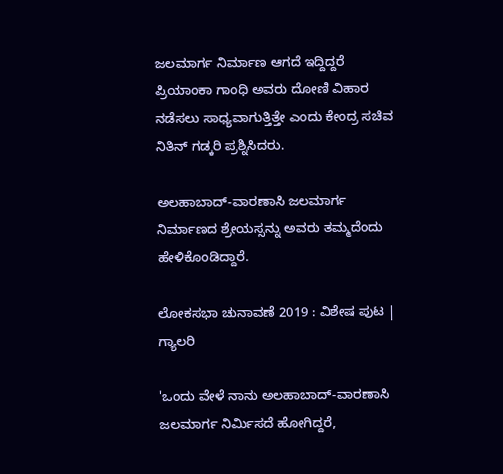ಜಲಮಾರ್ಗ ನಿರ್ಮಾಣ ಆಗದೆ ಇದ್ದಿದ್ದರೆ ಪ್ರಿಯಾಂಕಾ ಗಾಂಧಿ ಅವರು ದೋಣಿ ವಿಹಾರ ನಡೆಸಲು ಸಾಧ್ಯವಾಗುತ್ತಿತ್ತೇ ಎಂದು ಕೇಂದ್ರ ಸಚಿವ ನಿತಿನ್ ಗಡ್ಕರಿ ಪ್ರಶ್ನಿಸಿದರು.

ಅಲಹಾಬಾದ್-ವಾರಣಾಸಿ ಜಲಮಾರ್ಗ ನಿರ್ಮಾಣದ ಶ್ರೇಯಸ್ಸನ್ನು ಅವರು ತಮ್ಮದೆಂದು ಹೇಳಿಕೊಂಡಿದ್ದಾರೆ.

ಲೋಕಸಭಾ ಚುನಾವಣೆ 2019 : ವಿಶೇಷ ಪುಟ | ಗ್ಯಾಲರಿ

'ಒಂದು ವೇಳೆ ನಾನು ಅಲಹಾಬಾದ್-ವಾರಣಾಸಿ ಜಲಮಾರ್ಗ ನಿರ್ಮಿಸದೆ ಹೋಗಿದ್ದರೆ,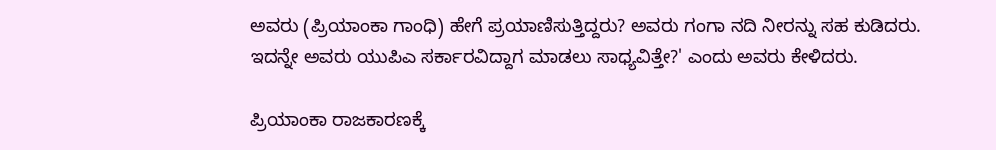ಅವರು (ಪ್ರಿಯಾಂಕಾ ಗಾಂಧಿ) ಹೇಗೆ ಪ್ರಯಾಣಿಸುತ್ತಿದ್ದರು? ಅವರು ಗಂಗಾ ನದಿ ನೀರನ್ನು ಸಹ ಕುಡಿದರು. ಇದನ್ನೇ ಅವರು ಯುಪಿಎ ಸರ್ಕಾರವಿದ್ದಾಗ ಮಾಡಲು ಸಾಧ್ಯವಿತ್ತೇ?' ಎಂದು ಅವರು ಕೇಳಿದರು.

ಪ್ರಿಯಾಂಕಾ ರಾಜಕಾರಣಕ್ಕೆ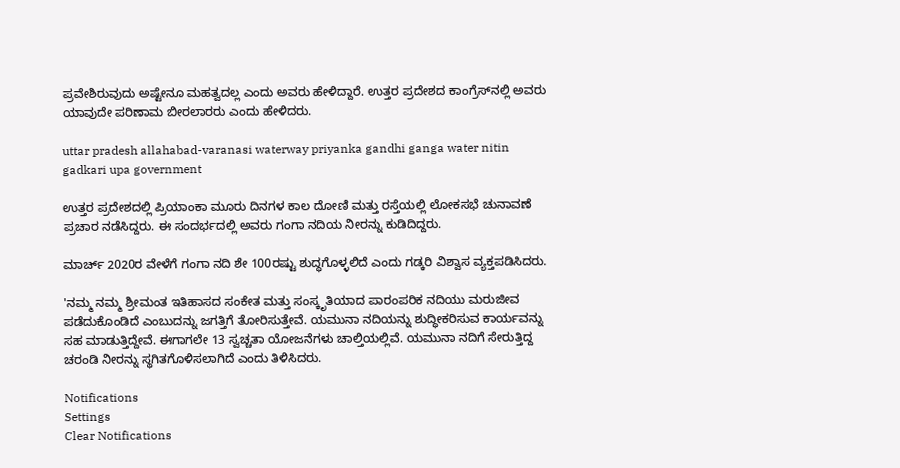ಪ್ರವೇಶಿರುವುದು ಅಷ್ಟೇನೂ ಮಹತ್ವದಲ್ಲ ಎಂದು ಅವರು ಹೇಳಿದ್ದಾರೆ. ಉತ್ತರ ಪ್ರದೇಶದ ಕಾಂಗ್ರೆಸ್‌ನಲ್ಲಿ ಅವರು ಯಾವುದೇ ಪರಿಣಾಮ ಬೀರಲಾರರು ಎಂದು ಹೇಳಿದರು.

uttar pradesh allahabad-varanasi waterway priyanka gandhi ganga water nitin gadkari upa government

ಉತ್ತರ ಪ್ರದೇಶದಲ್ಲಿ ಪ್ರಿಯಾಂಕಾ ಮೂರು ದಿನಗಳ ಕಾಲ ದೋಣಿ ಮತ್ತು ರಸ್ತೆಯಲ್ಲಿ ಲೋಕಸಭೆ ಚುನಾವಣೆ ಪ್ರಚಾರ ನಡೆಸಿದ್ದರು. ಈ ಸಂದರ್ಭದಲ್ಲಿ ಅವರು ಗಂಗಾ ನದಿಯ ನೀರನ್ನು ಕುಡಿದಿದ್ದರು.

ಮಾರ್ಚ್ 2020ರ ವೇಳೆಗೆ ಗಂಗಾ ನದಿ ಶೇ 100ರಷ್ಟು ಶುದ್ಧಗೊಳ್ಳಲಿದೆ ಎಂದು ಗಡ್ಕರಿ ವಿಶ್ವಾಸ ವ್ಯಕ್ತಪಡಿಸಿದರು.

'ನಮ್ಮ ನಮ್ಮ ಶ್ರೀಮಂತ ಇತಿಹಾಸದ ಸಂಕೇತ ಮತ್ತು ಸಂಸ್ಕೃತಿಯಾದ ಪಾರಂಪರಿಕ ನದಿಯು ಮರುಜೀವ ಪಡೆದುಕೊಂಡಿದೆ ಎಂಬುದನ್ನು ಜಗತ್ತಿಗೆ ತೋರಿಸುತ್ತೇವೆ. ಯಮುನಾ ನದಿಯನ್ನು ಶುದ್ಧೀಕರಿಸುವ ಕಾರ್ಯವನ್ನು ಸಹ ಮಾಡುತ್ತಿದ್ದೇವೆ. ಈಗಾಗಲೇ 13 ಸ್ವಚ್ಚತಾ ಯೋಜನೆಗಳು ಚಾಲ್ತಿಯಲ್ಲಿವೆ. ಯಮುನಾ ನದಿಗೆ ಸೇರುತ್ತಿದ್ದ ಚರಂಡಿ ನೀರನ್ನು ಸ್ಥಗಿತಗೊಳಿಸಲಾಗಿದೆ ಎಂದು ತಿಳಿಸಿದರು.

Notifications
Settings
Clear Notifications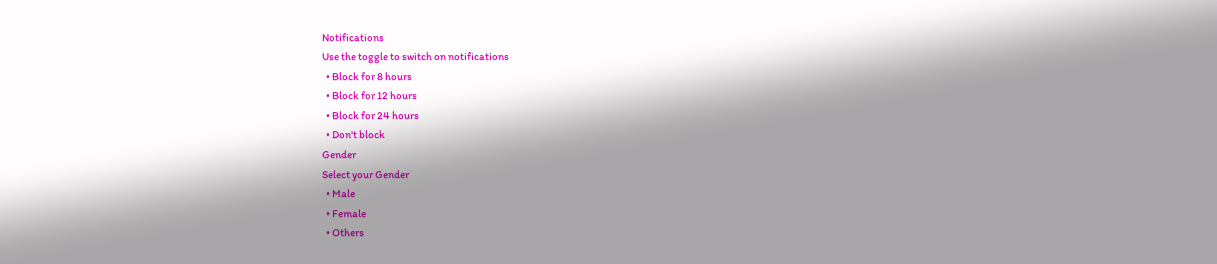Notifications
Use the toggle to switch on notifications
  • Block for 8 hours
  • Block for 12 hours
  • Block for 24 hours
  • Don't block
Gender
Select your Gender
  • Male
  • Female
  • Others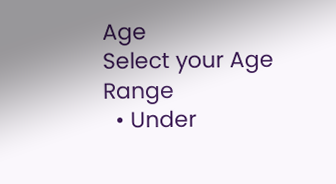Age
Select your Age Range
  • Under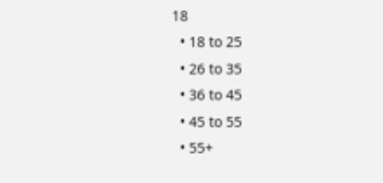18
  • 18 to 25
  • 26 to 35
  • 36 to 45
  • 45 to 55
  • 55+